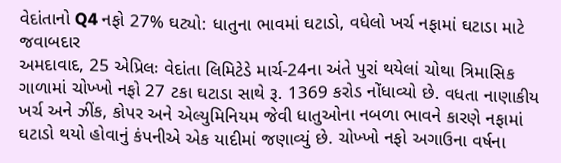વેદાંતાનો Q4 નફો 27% ઘટ્યો: ધાતુના ભાવમાં ઘટાડો, વધેલો ખર્ચ નફામાં ઘટાડા માટે જવાબદાર
અમદાવાદ, 25 એપ્રિલઃ વેદાંતા લિમિટેડે માર્ચ-24ના અંતે પુરાં થયેલાં ચોથા ત્રિમાસિક ગાળામાં ચોખ્ખો નફો 27 ટકા ઘટાડા સાથે રૂ. 1369 કરોડ નોંધાવ્યો છે. વધતા નાણાકીય ખર્ચ અને ઝીંક, કોપર અને એલ્યુમિનિયમ જેવી ધાતુઓના નબળા ભાવને કારણે નફામાં ઘટાડો થયો હોવાનું કંપનીએ એક યાદીમાં જણાવ્યું છે. ચોખ્ખો નફો અગાઉના વર્ષના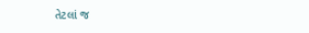તેટલાં જ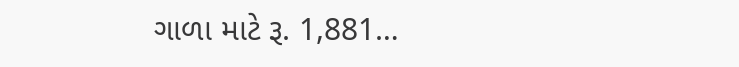ગાળા માટે રૂ. 1,881…